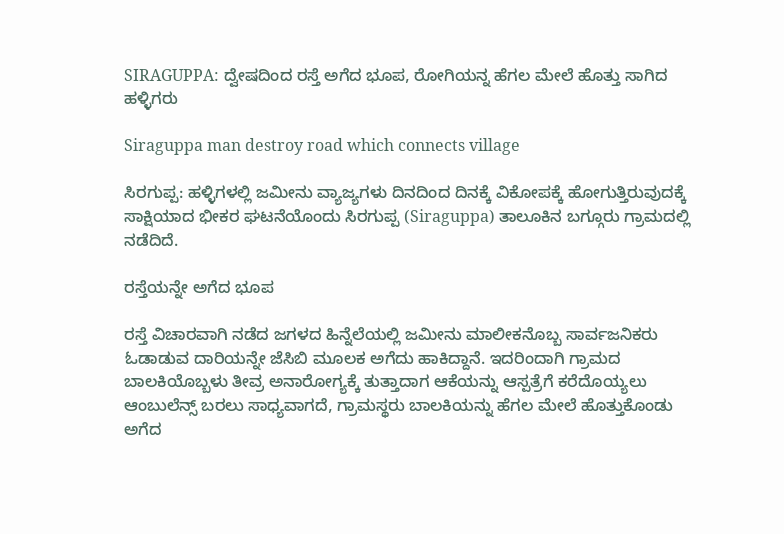SIRAGUPPA: ದ್ವೇಷದಿಂದ ರಸ್ತೆ ಅಗೆದ ಭೂಪ, ರೋಗಿಯನ್ನ ಹೆಗಲ ಮೇಲೆ ಹೊತ್ತು ಸಾಗಿದ ಹಳ್ಳಿಗರು

Siraguppa man destroy road which connects village

ಸಿರಗುಪ್ಪ: ಹಳ್ಳಿಗಳಲ್ಲಿ ಜಮೀನು ವ್ಯಾಜ್ಯಗಳು ದಿನದಿಂದ ದಿನಕ್ಕೆ ವಿಕೋಪಕ್ಕೆ ಹೋಗುತ್ತಿರುವುದಕ್ಕೆ ಸಾಕ್ಷಿಯಾದ ಭೀಕರ ಘಟನೆಯೊಂದು ಸಿರಗುಪ್ಪ (Siraguppa) ತಾಲೂಕಿನ ಬಗ್ಗೂರು ಗ್ರಾಮದಲ್ಲಿ ನಡೆದಿದೆ.

ರಸ್ತೆಯನ್ನೇ ಅಗೆದ ಭೂಪ

ರಸ್ತೆ ವಿಚಾರವಾಗಿ ನಡೆದ ಜಗಳದ ಹಿನ್ನೆಲೆಯಲ್ಲಿ ಜಮೀನು ಮಾಲೀಕನೊಬ್ಬ ಸಾರ್ವಜನಿಕರು ಓಡಾಡುವ ದಾರಿಯನ್ನೇ ಜೆಸಿಬಿ ಮೂಲಕ ಅಗೆದು ಹಾಕಿದ್ದಾನೆ. ಇದರಿಂದಾಗಿ ಗ್ರಾಮದ ಬಾಲಕಿಯೊಬ್ಬಳು ತೀವ್ರ ಅನಾರೋಗ್ಯಕ್ಕೆ ತುತ್ತಾದಾಗ ಆಕೆಯನ್ನು ಆಸ್ಪತ್ರೆಗೆ ಕರೆದೊಯ್ಯಲು ಆಂಬುಲೆನ್ಸ್ ಬರಲು ಸಾಧ್ಯವಾಗದೆ, ಗ್ರಾಮಸ್ಥರು ಬಾಲಕಿಯನ್ನು ಹೆಗಲ ಮೇಲೆ ಹೊತ್ತುಕೊಂಡು ಅಗೆದ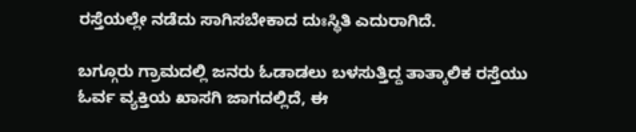ರಸ್ತೆಯಲ್ಲೇ ನಡೆದು ಸಾಗಿಸಬೇಕಾದ ದುಃಸ್ಥಿತಿ ಎದುರಾಗಿದೆ.

ಬಗ್ಗೂರು ಗ್ರಾಮದಲ್ಲಿ ಜನರು ಓಡಾಡಲು ಬಳಸುತ್ತಿದ್ದ ತಾತ್ಕಾಲಿಕ ರಸ್ತೆಯು ಓರ್ವ ವ್ಯಕ್ತಿಯ ಖಾಸಗಿ ಜಾಗದಲ್ಲಿದೆ, ಈ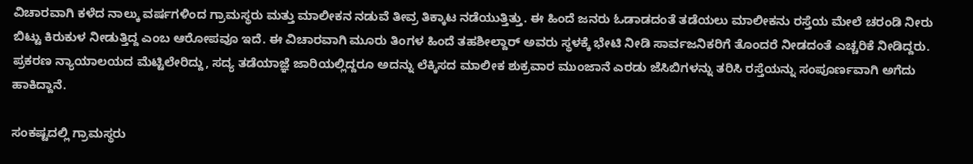ವಿಚಾರವಾಗಿ ಕಳೆದ ನಾಲ್ಕು ವರ್ಷಗಳಿಂದ ಗ್ರಾಮಸ್ಥರು ಮತ್ತು ಮಾಲೀಕನ ನಡುವೆ ತೀವ್ರ ತಿಕ್ಕಾಟ ನಡೆಯುತ್ತಿತ್ತು. ಈ ಹಿಂದೆ ಜನರು ಓಡಾಡದಂತೆ ತಡೆಯಲು ಮಾಲೀಕನು ರಸ್ತೆಯ ಮೇಲೆ ಚರಂಡಿ ನೀರು ಬಿಟ್ಟು ಕಿರುಕುಳ ನೀಡುತ್ತಿದ್ದ ಎಂಬ ಆರೋಪವೂ ಇದೆ. ಈ ವಿಚಾರವಾಗಿ ಮೂರು ತಿಂಗಳ ಹಿಂದೆ ತಹಶೀಲ್ದಾರ್ ಅವರು ಸ್ಥಳಕ್ಕೆ ಭೇಟಿ ನೀಡಿ ಸಾರ್ವಜನಿಕರಿಗೆ ತೊಂದರೆ ನೀಡದಂತೆ ಎಚ್ಚರಿಕೆ ನೀಡಿದ್ದರು. ಪ್ರಕರಣ ನ್ಯಾಯಾಲಯದ ಮೆಟ್ಟಿಲೇರಿದ್ದು, ಸದ್ಯ ತಡೆಯಾಜ್ಞೆ ಜಾರಿಯಲ್ಲಿದ್ದರೂ ಅದನ್ನು ಲೆಕ್ಕಿಸದ ಮಾಲೀಕ ಶುಕ್ರವಾರ ಮುಂಜಾನೆ ಎರಡು ಜೆಸಿಬಿಗಳನ್ನು ತರಿಸಿ ರಸ್ತೆಯನ್ನು ಸಂಪೂರ್ಣವಾಗಿ ಅಗೆದು ಹಾಕಿದ್ದಾನೆ.

ಸಂಕಷ್ಟದಲ್ಲಿ ಗ್ರಾಮಸ್ಥರು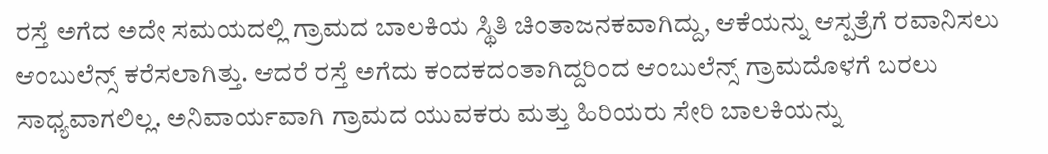ರಸ್ತೆ ಅಗೆದ ಅದೇ ಸಮಯದಲ್ಲಿ ಗ್ರಾಮದ ಬಾಲಕಿಯ ಸ್ಥಿತಿ ಚಿಂತಾಜನಕವಾಗಿದ್ದು, ಆಕೆಯನ್ನು ಆಸ್ಪತ್ರೆಗೆ ರವಾನಿಸಲು ಆಂಬುಲೆನ್ಸ್ ಕರೆಸಲಾಗಿತ್ತು. ಆದರೆ ರಸ್ತೆ ಅಗೆದು ಕಂದಕದಂತಾಗಿದ್ದರಿಂದ ಆಂಬುಲೆನ್ಸ್ ಗ್ರಾಮದೊಳಗೆ ಬರಲು ಸಾಧ್ಯವಾಗಲಿಲ್ಲ. ಅನಿವಾರ್ಯವಾಗಿ ಗ್ರಾಮದ ಯುವಕರು ಮತ್ತು ಹಿರಿಯರು ಸೇರಿ ಬಾಲಕಿಯನ್ನು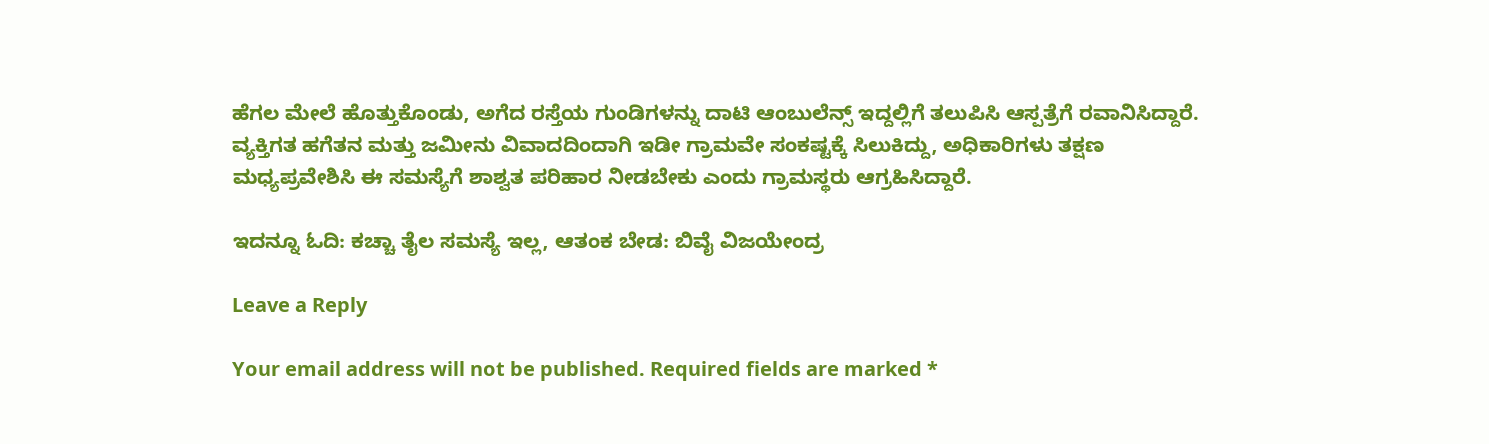ಹೆಗಲ ಮೇಲೆ ಹೊತ್ತುಕೊಂಡು, ಅಗೆದ ರಸ್ತೆಯ ಗುಂಡಿಗಳನ್ನು ದಾಟಿ ಆಂಬುಲೆನ್ಸ್ ಇದ್ದಲ್ಲಿಗೆ ತಲುಪಿಸಿ ಆಸ್ಪತ್ರೆಗೆ ರವಾನಿಸಿದ್ದಾರೆ. ವ್ಯಕ್ತಿಗತ ಹಗೆತನ ಮತ್ತು ಜಮೀನು ವಿವಾದದಿಂದಾಗಿ ಇಡೀ ಗ್ರಾಮವೇ ಸಂಕಷ್ಟಕ್ಕೆ ಸಿಲುಕಿದ್ದು, ಅಧಿಕಾರಿಗಳು ತಕ್ಷಣ ಮಧ್ಯಪ್ರವೇಶಿಸಿ ಈ ಸಮಸ್ಯೆಗೆ ಶಾಶ್ವತ ಪರಿಹಾರ ನೀಡಬೇಕು ಎಂದು ಗ್ರಾಮಸ್ಥರು ಆಗ್ರಹಿಸಿದ್ದಾರೆ.

ಇದನ್ನೂ ಓದಿ: ಕಚ್ಚಾ ತೈಲ ಸಮಸ್ಯೆ ಇಲ್ಲ, ಆತಂಕ ಬೇಡ: ಬಿವೈ ವಿಜಯೇಂದ್ರ

Leave a Reply

Your email address will not be published. Required fields are marked *